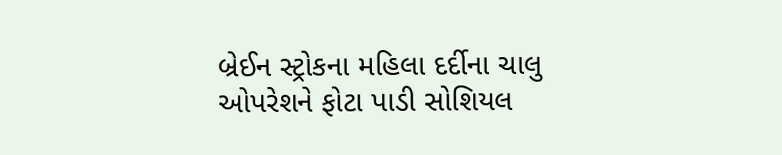બ્રેઈન સ્ટ્રોકના મહિલા દર્દીના ચાલુ ઓપરેશને ફોટા પાડી સોશિયલ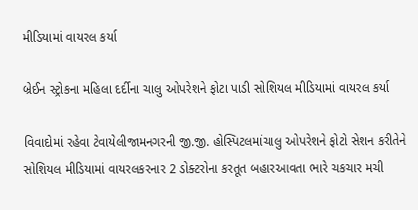મીડિયામાં વાયરલ કર્યા

બ્રેઈન સ્ટ્રોકના મહિલા દર્દીના ચાલુ ઓપરેશને ફોટા પાડી સોશિયલ મીડિયામાં વાયરલ કર્યા

વિવાદોમાં રહેવા ટેવાયેલીજામનગરની જી.જી. હોસ્પિટલમાંચાલુ ઓપરેશને ફોટો સેશન કરીતેને સોશિયલ મીડિયામાં વાયરલકરનાર 2 ડોક્ટરોના કરતૂત બહારઆવતા ભારે ચકચાર મચી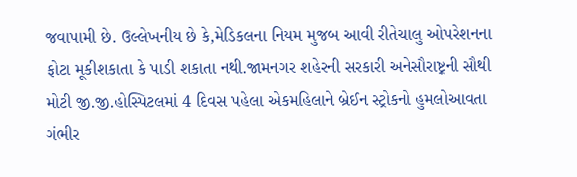જવાપામી છે. ઉલ્લેખનીય છે કે,મેડિકલના નિયમ મુજબ આવી રીતેચાલુ ઓપરેશનના ફોટા મૂકીશકાતા કે પાડી શકાતા નથી.જામનગર શહેરની સરકારી અનેસૌરાષ્ટ઼્રની સૌથી મોટી જી.જી.હોસ્પિટલમાં 4 દિવસ પહેલા એકમહિલાને બ્રેઈન સ્ટ્રોકનો હુમલોઆવતા ગંભીર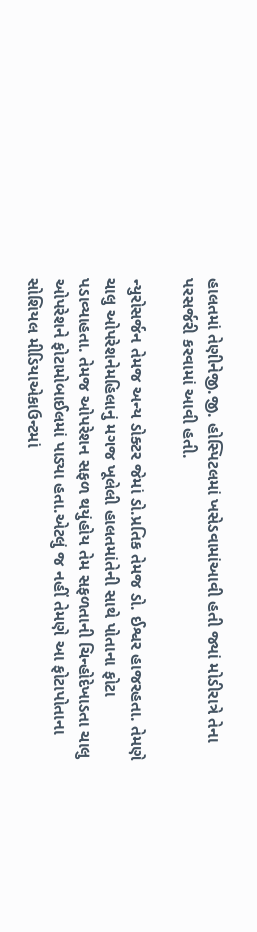હાલતમાં તેણીનેજી.જી. હોસ્પિટલમાં ખસેડવામાંઆવી હતી જ્યાં મોડીરાત્રે તેના પરસર્જરી કરવામાં આવી હતી.

ન્યુરોસર્જન તેમજ અન્ય ડોક્ટર જેમાં ડો.પ્રતિક તેમજ ડો. ઈશ્વર હાજરહતા. તેમણે ચાલુ ઓપરેશનેમહિલાનું મગજ ખૂલેલી હાલતમાંતેની સાથે પોતાના ફોટા પડાવ્યાહતા. તેમજ ઓપરેશન સફળ થયુંહોય તેમ સફળતાની ચિન્હોદેખાડતા ચાલુ ઓપરેશને ફોટામોબાઈલમાં પાડ્યા હતા.એટલું જ નહીં તેમણે આ ફોટાપોતાના સોશિયલ મીડિયાએકાઉન્ટમાં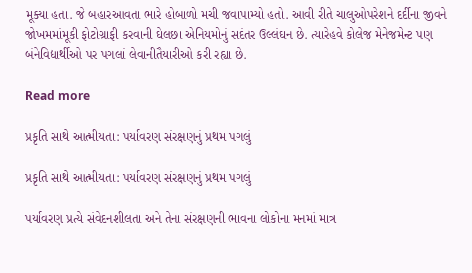મૂક્યા હતા. જે બહારઆવતા ભારે હોબાળો મચી જવાપામ્યો હતો. આવી રીતે ચાલુઓપરેશને દર્દીના જીવને જોખમમાંમૂકી ફોટોગ્રાફી કરવાની ઘેલછા એનિયમોનું સદંતર ઉલ્લંઘન છે. ત્યારેહવે કોલેજ મેનેજમેન્ટ પણ બંનેવિદ્યાર્થીઓ પર પગલાં લેવાનીતૈયારીઓ કરી રહ્યા છે.

Read more

પ્રકૃતિ સાથે આત્મીયતા: પર્યાવરણ સંરક્ષણનું પ્રથમ પગલું

પ્રકૃતિ સાથે આત્મીયતા: પર્યાવરણ સંરક્ષણનું પ્રથમ પગલું

પર્યાવરણ પ્રત્યે સંવેદનશીલતા અને તેના સંરક્ષણની ભાવના લોકોના મનમાં માત્ર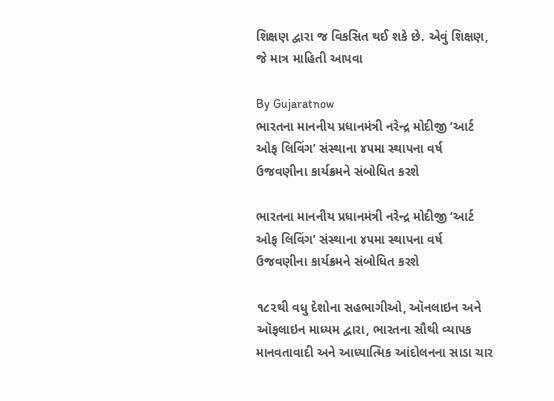શિક્ષણ દ્વારા જ વિકસિત થઈ શકે છે. એવું શિક્ષણ, જે માત્ર માહિતી આપવા

By Gujaratnow
ભારતના માનનીય પ્રધાનમંત્રી નરેન્દ્ર મોદીજી ‘આર્ટ ઓફ લિવિંગ’ સંસ્થાના ૪૫મા સ્થાપના વર્ષ ઉજવણીના કાર્યક્રમને સંબોધિત કરશે

ભારતના માનનીય પ્રધાનમંત્રી નરેન્દ્ર મોદીજી ‘આર્ટ ઓફ લિવિંગ’ સંસ્થાના ૪૫મા સ્થાપના વર્ષ ઉજવણીના કાર્યક્રમને સંબોધિત કરશે

૧૮૨થી વધુ દેશોના સહભાગીઓ, ઑનલાઇન અને ઑફલાઇન માધ્યમ દ્વારા, ભારતના સૌથી વ્યાપક માનવતાવાદી અને આધ્યાત્મિક આંદોલનના સાડા ચાર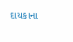દાયકાના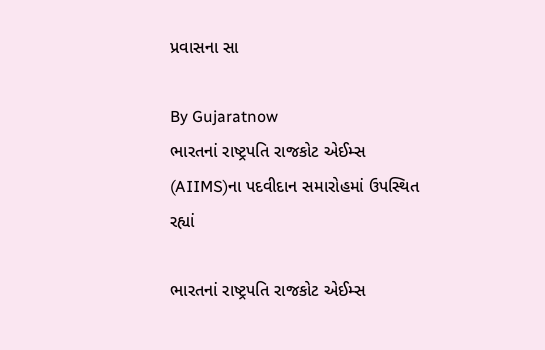પ્રવાસના સા

By Gujaratnow
ભારતનાં રાષ્ટ્રપતિ રાજકોટ એઈમ્સ (AIIMS)ના પદવીદાન સમારોહમાં ઉપસ્થિત રહ્યાં

ભારતનાં રાષ્ટ્રપતિ રાજકોટ એઈમ્સ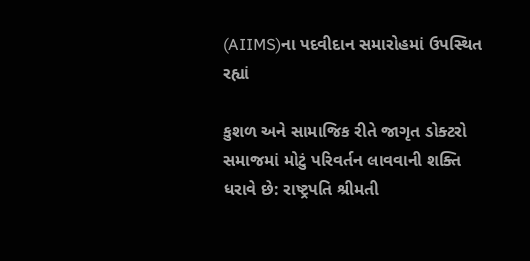(AIIMS)ના પદવીદાન સમારોહમાં ઉપસ્થિત રહ્યાં

કુશળ અને સામાજિક રીતે જાગૃત ડોક્ટરો સમાજમાં મોટું પરિવર્તન લાવવાની શક્તિ ધરાવે છે: રાષ્ટ્રપતિ શ્રીમતી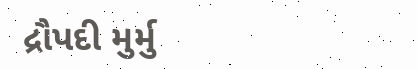દ્રૌપદી મુર્મુ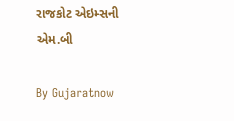રાજકોટ એઇમ્સની એમ.બી

By Gujaratnow